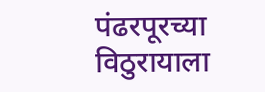पंढरपूरच्या विठुरायाला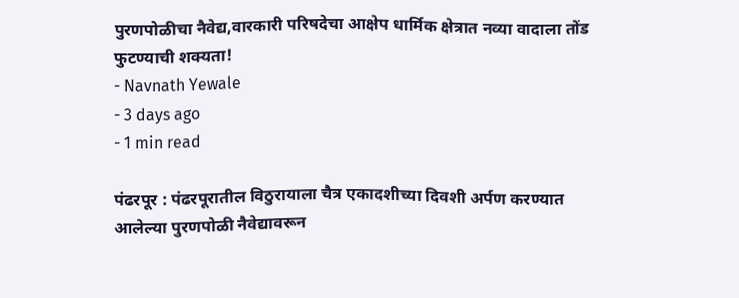पुरणपोळीचा नैवेद्य,वारकारी परिषदेचा आक्षेप धार्मिक क्षेत्रात नव्या वादाला तोंड फुटण्याची शक्यता!
- Navnath Yewale
- 3 days ago
- 1 min read

पंढरपूर : पंढरपूरातील विठुरायाला चैत्र एकादशीच्या दिवशी अर्पण करण्यात आलेल्या पुरणपोळी नैवेद्यावरून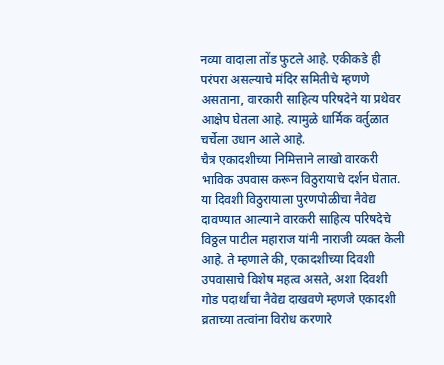नव्या वादाला तोंड फुटले आहे. एकीकडे ही परंपरा असल्याचे मंदिर समितीचे म्हणणे असताना, वारकारी साहित्य परिषदेने या प्रथेवर आक्षेप घेतला आहे. त्यामुळे धार्मिक वर्तुळात चर्चेला उधान आले आहे.
चैत्र एकादशीच्या निमित्ताने लाखो वारकरी भाविक उपवास करून विठुरायाचे दर्शन घेतात. या दिवशी विठुरायाला पुरणपोळीचा नैवेद्य दावण्यात आल्याने वारकरी साहित्य परिषदेचे विठ्ठल पाटील महाराज यांनी नाराजी व्यक्त केली आहे. ते म्हणाले की, एकादशीच्या दिवशी उपवासाचे विशेष महत्व असते, अशा दिवशी गोड पदार्थांचा नैवेद्य दाखवणे म्हणजे एकादशी व्रताच्या तत्वांना विरोध करणारे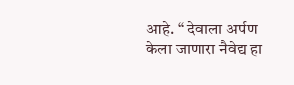आहे. “ देवाला अर्पण केला जाणारा नैवेद्य हा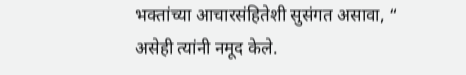भक्तांच्या आचारसंहितेशी सुसंगत असावा, “ असेही त्यांनी नमूद केले.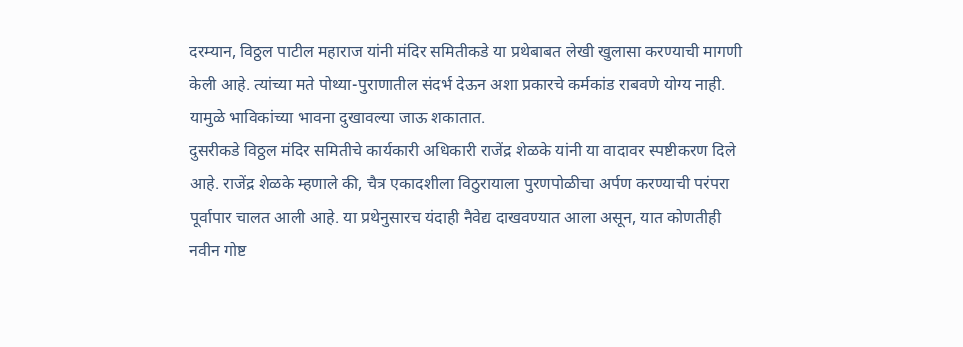दरम्यान, विठ्ठल पाटील महाराज यांनी मंदिर समितीकडे या प्रथेबाबत लेखी खुलासा करण्याची मागणी केली आहे. त्यांच्या मते पोथ्या-पुराणातील संदर्भ देऊन अशा प्रकारचे कर्मकांड राबवणे योग्य नाही. यामुळे भाविकांच्या भावना दुखावल्या जाऊ शकातात.
दुसरीकडे विठ्ठल मंदिर समितीचे कार्यकारी अधिकारी राजेंद्र शेळके यांनी या वादावर स्पष्टीकरण दिले आहे. राजेंद्र शेळके म्हणाले की, चैत्र एकादशीला विठुरायाला पुरणपोळीचा अर्पण करण्याची परंपरा पूर्वापार चालत आली आहे. या प्रथेनुसारच यंदाही नैवेद्य दाखवण्यात आला असून, यात कोणतीही नवीन गोष्ट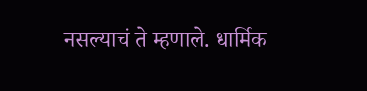नसल्याचं ते म्हणाले. धार्मिक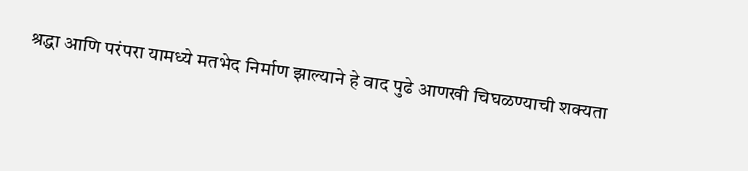श्रद्धा आणि परंपरा यामध्ये मतभेद निर्माण झाल्याने हे वाद पुढे आणखी चिघळण्याची शक्यता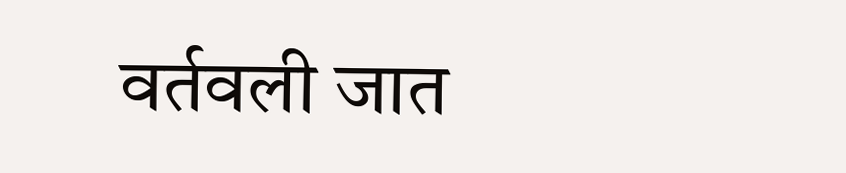वर्तवली जात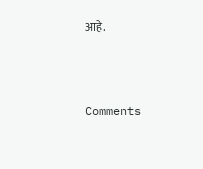आहे.



Comments